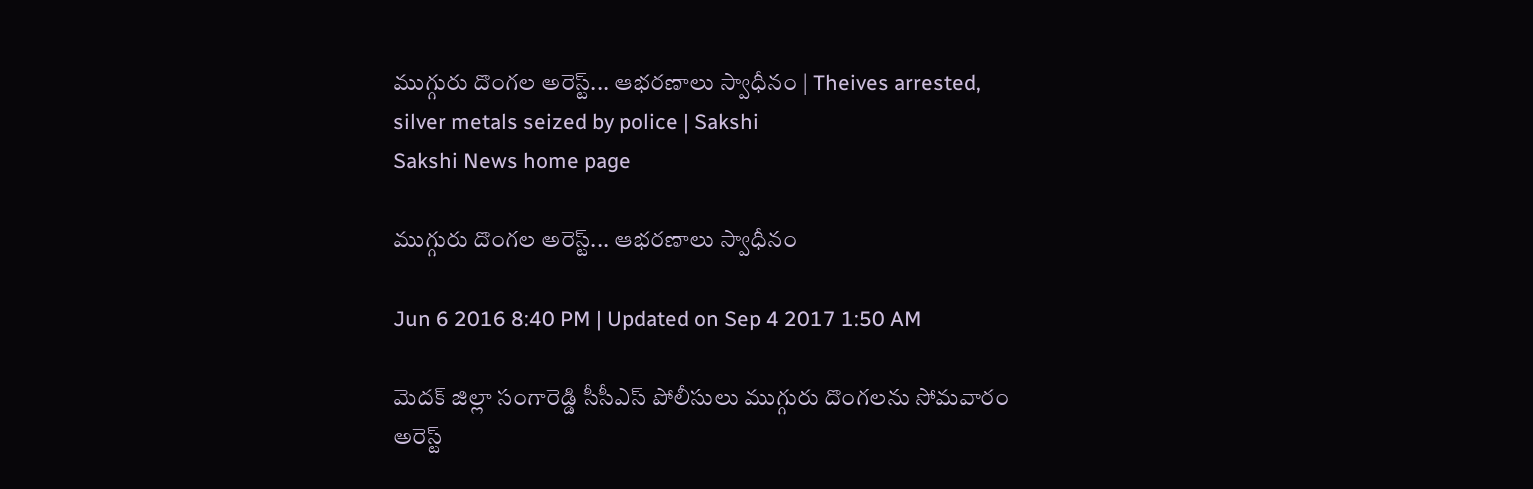ముగ్గురు దొంగల అరెస్ట్... ఆభరణాలు స్వాధీనం | Theives arrested, silver metals seized by police | Sakshi
Sakshi News home page

ముగ్గురు దొంగల అరెస్ట్... ఆభరణాలు స్వాధీనం

Jun 6 2016 8:40 PM | Updated on Sep 4 2017 1:50 AM

మెదక్ జిల్లా సంగారెడ్డి సీసీఎస్ పోలీసులు ముగ్గురు దొంగలను సోమవారం అరెస్ట్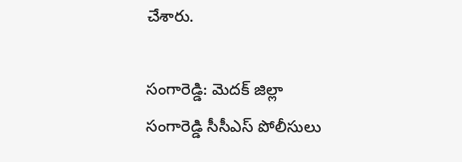చేశారు.

సంగారెడ్డి: మెదక్ జిల్లా సంగారెడ్డి సీసీఎస్ పోలీసులు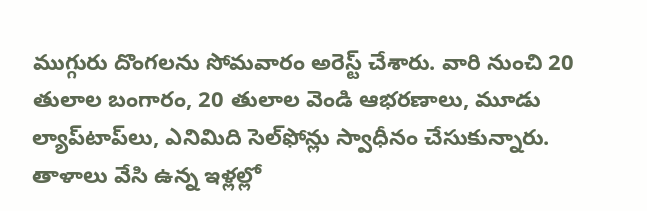ముగ్గురు దొంగలను సోమవారం అరెస్ట్ చేశారు. వారి నుంచి 20 తులాల బంగారం, 20 తులాల వెండి ఆభరణాలు, మూడు ల్యాప్‌టాప్‌లు, ఎనిమిది సెల్‌ఫోన్లు స్వాధీనం చేసుకున్నారు. తాళాలు వేసి ఉన్న ఇళ్లల్లో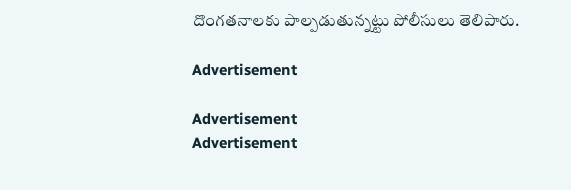దొంగతనాలకు పాల్పడుతున్నట్టు పోలీసులు తెలిపారు.

Advertisement

Advertisement
Advertisement